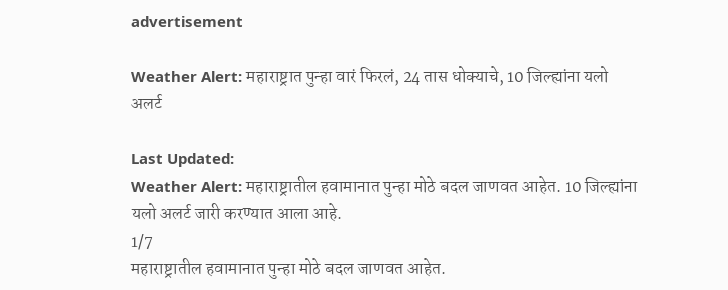advertisement

Weather Alert: महाराष्ट्रात पुन्हा वारं फिरलं, 24 तास धोक्याचे, 10 जिल्ह्यांना यलो अलर्ट

Last Updated:
Weather Alert: महाराष्ट्रातील हवामानात पुन्हा मोठे बदल जाणवत आहेत. 10 जिल्ह्यांना यलो अलर्ट जारी करण्यात आला आहे.
1/7
महाराष्ट्रातील हवामानात पुन्हा मोठे बदल जाणवत आहेत.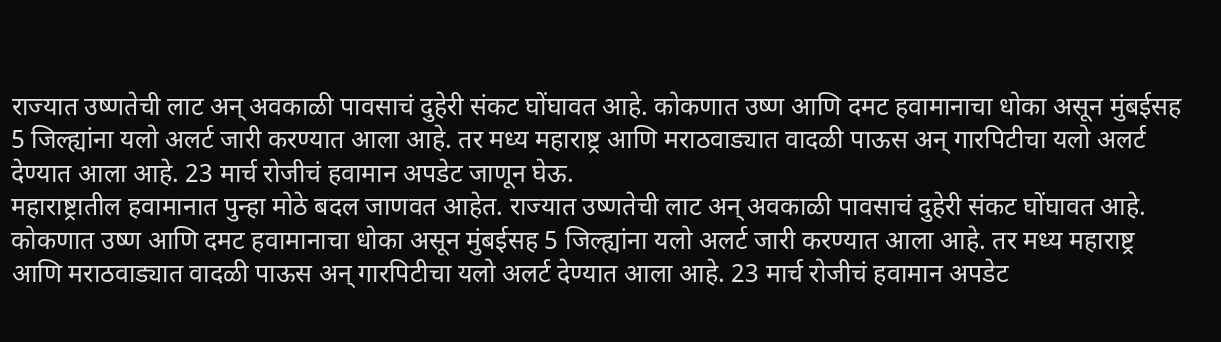राज्यात उष्णतेची लाट अन् अवकाळी पावसाचं दुहेरी संकट घोंघावत आहे. कोकणात उष्ण आणि दमट हवामानाचा धोका असून मुंबईसह 5 जिल्ह्यांना यलो अलर्ट जारी करण्यात आला आहे. तर मध्य महाराष्ट्र आणि मराठवाड्यात वादळी पाऊस अन् गारपिटीचा यलो अलर्ट देण्यात आला आहे. 23 मार्च रोजीचं हवामान अपडेट जाणून घेऊ.
महाराष्ट्रातील हवामानात पुन्हा मोठे बदल जाणवत आहेत. राज्यात उष्णतेची लाट अन् अवकाळी पावसाचं दुहेरी संकट घोंघावत आहे. कोकणात उष्ण आणि दमट हवामानाचा धोका असून मुंबईसह 5 जिल्ह्यांना यलो अलर्ट जारी करण्यात आला आहे. तर मध्य महाराष्ट्र आणि मराठवाड्यात वादळी पाऊस अन् गारपिटीचा यलो अलर्ट देण्यात आला आहे. 23 मार्च रोजीचं हवामान अपडेट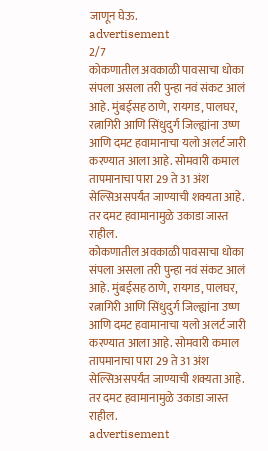जाणून घेऊ.
advertisement
2/7
कोकणातील अवकाळी पावसाचा धोका संपला असला तरी पुन्हा नवं संकट आलं आहे. मुंबईसह ठाणे, रायगड, पालघर, रत्नागिरी आणि सिंधुदुर्ग जिल्ह्यांना उष्ण आणि दमट हवामानाचा यलो अलर्ट जारी करण्यात आला आहे. सोमवारी कमाल तापमानाचा पारा 29 ते 31 अंश सेल्सिअसपर्यंत जाण्याची शक्यता आहे. तर दमट हवामानामुळे उकाडा जास्त राहील.
कोकणातील अवकाळी पावसाचा धोका संपला असला तरी पुन्हा नवं संकट आलं आहे. मुंबईसह ठाणे, रायगड, पालघर, रत्नागिरी आणि सिंधुदुर्ग जिल्ह्यांना उष्ण आणि दमट हवामानाचा यलो अलर्ट जारी करण्यात आला आहे. सोमवारी कमाल तापमानाचा पारा 29 ते 31 अंश सेल्सिअसपर्यंत जाण्याची शक्यता आहे. तर दमट हवामानामुळे उकाडा जास्त राहील.
advertisement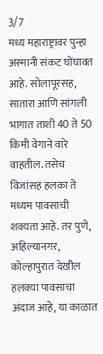3/7
मध्य महाराष्ट्रावर पुन्हा अस्मानी संकट घोंघावत आहे. सोलापूरसह, सातारा आणि सांगली भागात ताशी 40 ते 50 किमी वेगाने वारे वाहतील. तसेच विजांसह हलका ते मध्यम पावसाची शक्यता आहे. तर पुणे, अहिल्यानगर, कोल्हापुरात देखील हलक्या पावसाचा अंदाज आहे, या काळात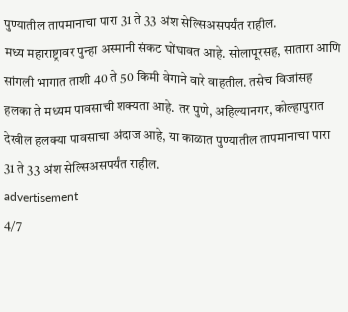पुण्यातील तापमानाचा पारा 31 ते 33 अंश सेल्सिअसपर्यंत राहील.
मध्य महाराष्ट्रावर पुन्हा अस्मानी संकट घोंघावत आहे. सोलापूरसह, सातारा आणि सांगली भागात ताशी 40 ते 50 किमी वेगाने वारे वाहतील. तसेच विजांसह हलका ते मध्यम पावसाची शक्यता आहे. तर पुणे, अहिल्यानगर, कोल्हापुरात देखील हलक्या पावसाचा अंदाज आहे, या काळात पुण्यातील तापमानाचा पारा 31 ते 33 अंश सेल्सिअसपर्यंत राहील.
advertisement
4/7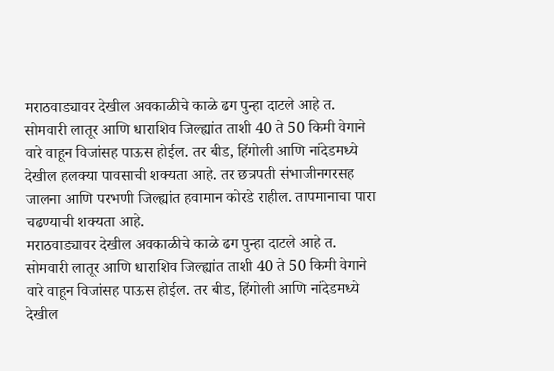मराठवाड्यावर देखील अवकाळीचे काळे ढग पुन्हा दाटले आहे त. सोमवारी लातूर आणि धाराशिव जिल्ह्यांत ताशी 40 ते 50 किमी वेगाने वारे वाहून विजांसह पाऊस होईल. तर बीड, हिंगोली आणि नांदेडमध्ये देखील हलक्या पावसाची शक्यता आहे. तर छत्रपती संभाजीनगरसह जालना आणि परभणी जिल्ह्यांत हवामान कोरडे राहील. तापमानाचा पारा चढण्याची शक्यता आहे.
मराठवाड्यावर देखील अवकाळीचे काळे ढग पुन्हा दाटले आहे त. सोमवारी लातूर आणि धाराशिव जिल्ह्यांत ताशी 40 ते 50 किमी वेगाने वारे वाहून विजांसह पाऊस होईल. तर बीड, हिंगोली आणि नांदेडमध्ये देखील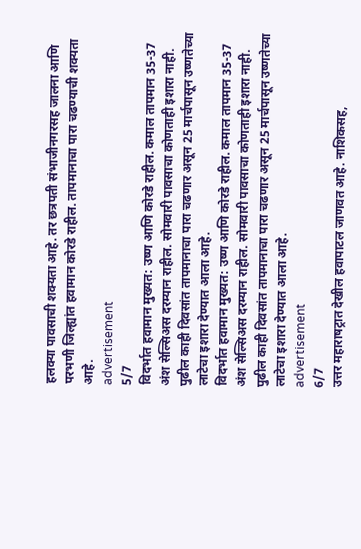हलक्या पावसाची शक्यता आहे. तर छत्रपती संभाजीनगरसह जालना आणि परभणी जिल्ह्यांत हवामान कोरडे राहील. तापमानाचा पारा चढण्याची शक्यता आहे.
advertisement
5/7
विदर्भात हवामान मुख्यत: उष्ण आणि कोरडे राहील. कमाल तापमान 35-37 अंश सेल्सिअस दरम्यान राहील. सोमवारी पावसाचा कोणताही इशारा नाही. पुढील काही दिवसांत तापमानाचा पारा चढणार असून 25 मार्चपासून उष्णतेच्या लाटेचा इशारा देण्यात आला आहे.
विदर्भात हवामान मुख्यत: उष्ण आणि कोरडे राहील. कमाल तापमान 35-37 अंश सेल्सिअस दरम्यान राहील. सोमवारी पावसाचा कोणताही इशारा नाही. पुढील काही दिवसांत तापमानाचा पारा चढणार असून 25 मार्चपासून उष्णतेच्या लाटेचा इशारा देण्यात आला आहे.
advertisement
6/7
उत्तर महाराषट्रात देखील हवापाटल जाणवत आहे. नाशिकसह,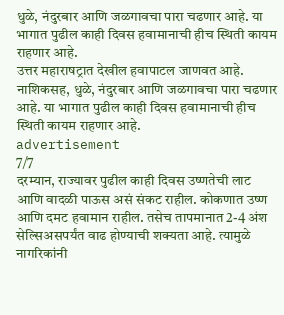धुळे, नंदुरबार आणि जळगावचा पारा चढणार आहे. या भागात पुढील काही दिवस हवामानाची हीच स्थिती कायम राहणार आहे.
उत्तर महाराषट्रात देखील हवापाटल जाणवत आहे. नाशिकसह, धुळे, नंदुरबार आणि जळगावचा पारा चढणार आहे. या भागात पुढील काही दिवस हवामानाची हीच स्थिती कायम राहणार आहे.
advertisement
7/7
दरम्यान, राज्यावर पुढील काही दिवस उष्णतेची लाट आणि वादळी पाऊस असं संकट राहील. कोकणात उष्ण आणि दमट हवामान राहील. तसेच तापमानात 2-4 अंश सेल्सिअसपर्यंत वाढ होण्याची शक्यता आहे. त्यामुळे नागरिकांनी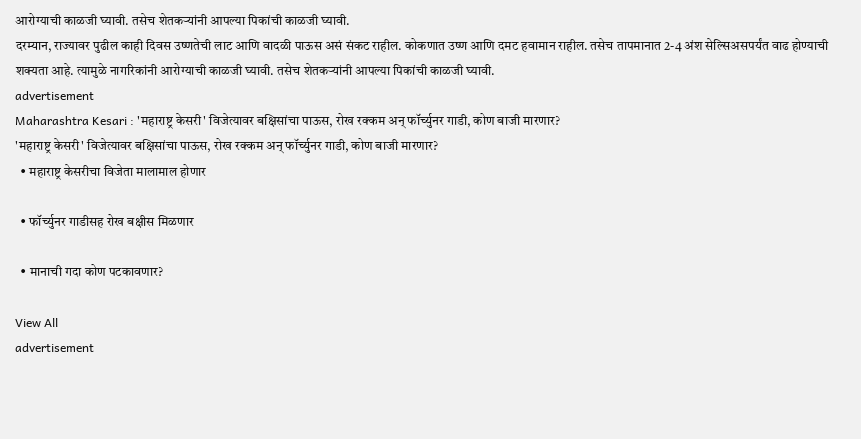आरोग्याची काळजी घ्यावी. तसेच शेतकऱ्यांनी आपल्या पिकांची काळजी घ्यावी.
दरम्यान, राज्यावर पुढील काही दिवस उष्णतेची लाट आणि वादळी पाऊस असं संकट राहील. कोकणात उष्ण आणि दमट हवामान राहील. तसेच तापमानात 2-4 अंश सेल्सिअसपर्यंत वाढ होण्याची शक्यता आहे. त्यामुळे नागरिकांनी आरोग्याची काळजी घ्यावी. तसेच शेतकऱ्यांनी आपल्या पिकांची काळजी घ्यावी.
advertisement
Maharashtra Kesari : 'महाराष्ट्र केसरी' विजेत्यावर बक्षिसांचा पाऊस, रोख रक्कम अन् फॉर्च्युनर गाडी, कोण बाजी मारणार?
'महाराष्ट्र केसरी' विजेत्यावर बक्षिसांचा पाऊस, रोख रक्कम अन् फॉर्च्युनर गाडी, कोण बाजी मारणार?
  • महाराष्ट्र केसरीचा विजेता मालामाल होणार

  • फॉर्च्युनर गाडीसह रोख बक्षीस मिळणार

  • मानाची गदा कोण पटकावणार?

View All
advertisement